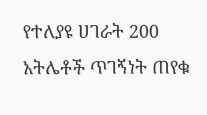የተለያዩ ሀገራት 200 አትሌቶች ጥገኝነት ጠየቁ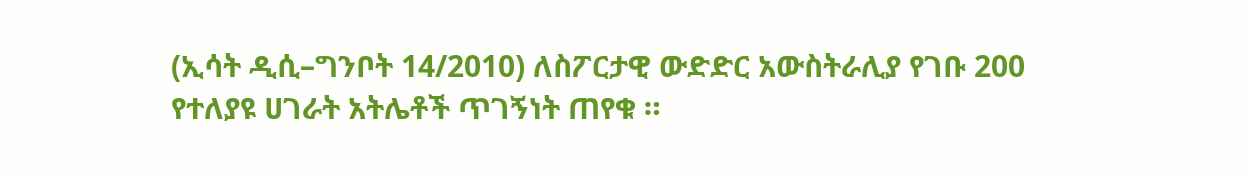(ኢሳት ዲሲ–ግንቦት 14/2010) ለስፖርታዊ ውድድር አውስትራሊያ የገቡ 200 የተለያዩ ሀገራት አትሌቶች ጥገኝነት ጠየቁ ።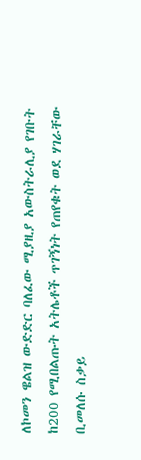ለኮመን ዌልዝ ውድድር ባለፈው ሚያዚያ አውስትራሊያ የገቡት ከ200 የሚበልጡት አትሌቶች ጥገኝነት የጠየቁት ወደ ሃገራቸው ቢመለሱ ስቃይ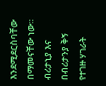እንደሚደርስባቸው በማመናቸው ነው። ብሪታኒያ እና በብሪታንያ ቅኝ የተገዙ ሃገራት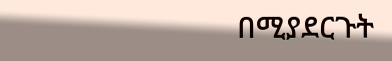በሚያደርጉት